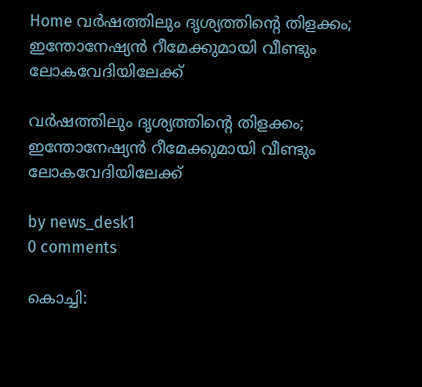Home വര്‍ഷത്തിലും ദൃശ്യത്തിന്റെ തിളക്കം; ഇന്തോനേഷ്യന്‍ റീമേക്കുമായി വീണ്ടും ലോകവേദിയിലേക്ക്

വര്‍ഷത്തിലും ദൃശ്യത്തിന്റെ തിളക്കം; ഇന്തോനേഷ്യന്‍ റീമേക്കുമായി വീണ്ടും ലോകവേദിയിലേക്ക്

by news_desk1
0 comments

കൊച്ചി: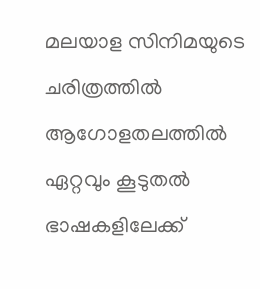മലയാള സിനിമയുടെ ചരിത്രത്തില്‍ ആഗോളതലത്തില്‍ ഏറ്റവും കൂടുതല്‍ ഭാഷകളിലേക്ക്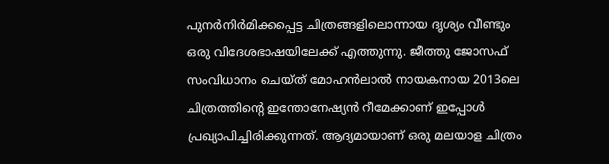പുനര്‍നിര്‍മിക്കപ്പെട്ട ചിത്രങ്ങളിലൊന്നായ ദൃശ്യം വീണ്ടും ഒരു വിദേശഭാഷയിലേക്ക് എത്തുന്നു. ജീത്തു ജോസഫ് സംവിധാനം ചെയ്ത് മോഹന്‍ലാല്‍ നായകനായ 2013ലെ ചിത്രത്തിന്റെ ഇന്തോനേഷ്യന്‍ റീമേക്കാണ് ഇപ്പോള്‍ പ്രഖ്യാപിച്ചിരിക്കുന്നത്. ആദ്യമായാണ് ഒരു മലയാള ചിത്രം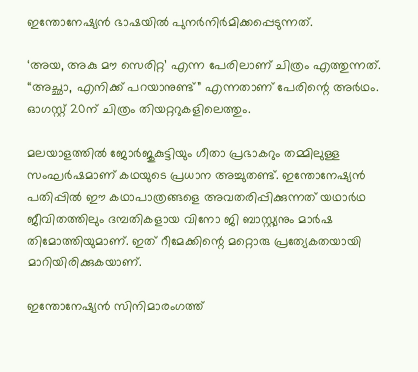ഇന്തോനേഷ്യന്‍ ഭാഷയില്‍ പുനര്‍നിര്‍മിക്കപ്പെടുന്നത്.

‘അയ, അകു മൗ സെരിറ്റ’ എന്ന പേരിലാണ് ചിത്രം എത്തുന്നത്. “അച്ഛാ, എനിക്ക് പറയാനുണ്ട്” എന്നതാണ് പേരിന്റെ അര്‍ഥം. ഓഗസ്റ്റ് 20ന് ചിത്രം തിയറ്ററുകളിലെത്തും.

മലയാളത്തില്‍ ജോര്‍ജുകുട്ടിയും ഗീതാ പ്രഭാകറും തമ്മിലുള്ള സംഘര്‍ഷമാണ് കഥയുടെ പ്രധാന അച്ചുതണ്ട്. ഇന്തോനേഷ്യന്‍ പതിപ്പില്‍ ഈ കഥാപാത്രങ്ങളെ അവതരിപ്പിക്കുന്നത് യഥാര്‍ഥ ജീവിതത്തിലും ദമ്പതികളായ വിനോ ജി ബാസ്റ്റ്യനും മാര്‍ഷ തിമോത്തിയുമാണ്. ഇത് റീമേക്കിന്റെ മറ്റൊരു പ്രത്യേകതയായി മാറിയിരിക്കുകയാണ്.

ഇന്തോനേഷ്യന്‍ സിനിമാരംഗത്ത്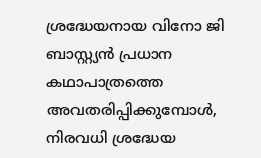ശ്രദ്ധേയനായ വിനോ ജി ബാസ്റ്റ്യന്‍ പ്രധാന കഥാപാത്രത്തെ അവതരിപ്പിക്കുമ്പോള്‍, നിരവധി ശ്രദ്ധേയ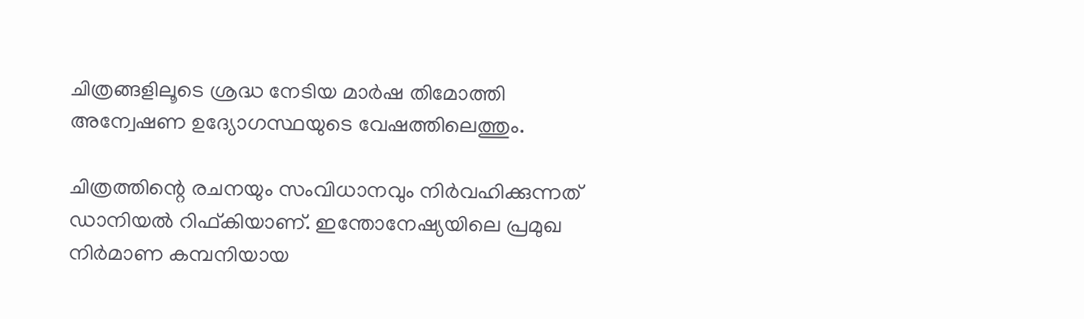ചിത്രങ്ങളിലൂടെ ശ്രദ്ധ നേടിയ മാര്‍ഷ തിമോത്തി അന്വേഷണ ഉദ്യോഗസ്ഥയുടെ വേഷത്തിലെത്തും.

ചിത്രത്തിന്റെ രചനയും സംവിധാനവും നിര്‍വഹിക്കുന്നത് ഡാനിയല്‍ റിഫ്കിയാണ്. ഇന്തോനേഷ്യയിലെ പ്രമുഖ നിര്‍മാണ കമ്പനിയായ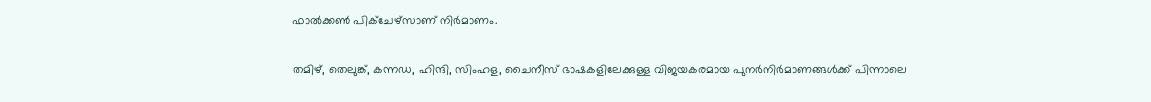ഫാല്‍ക്കണ്‍ പിക്ചേഴ്സാണ് നിര്‍മാണം.

തമിഴ്, തെലുങ്ക്, കന്നഡ, ഹിന്ദി, സിംഹള, ചൈനീസ് ഭാഷകളിലേക്കുള്ള വിജയകരമായ പുനര്‍നിര്‍മാണങ്ങള്‍ക്ക് പിന്നാലെ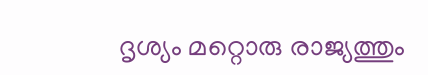ദൃശ്യം മറ്റൊരു രാജ്യത്തും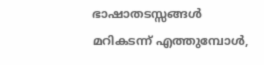ഭാഷാതടസ്സങ്ങള്‍ മറികടന്ന് എത്തുമ്പോള്‍,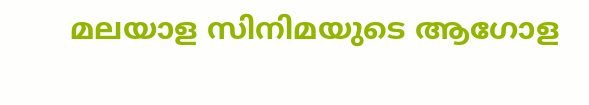മലയാള സിനിമയുടെ ആഗോള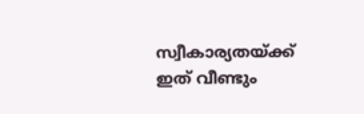സ്വീകാര്യതയ്ക്ക് ഇത് വീണ്ടും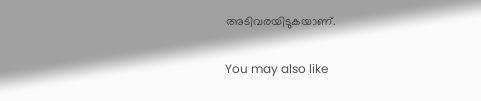അടിവരയിടുകയാണ്.

You may also like